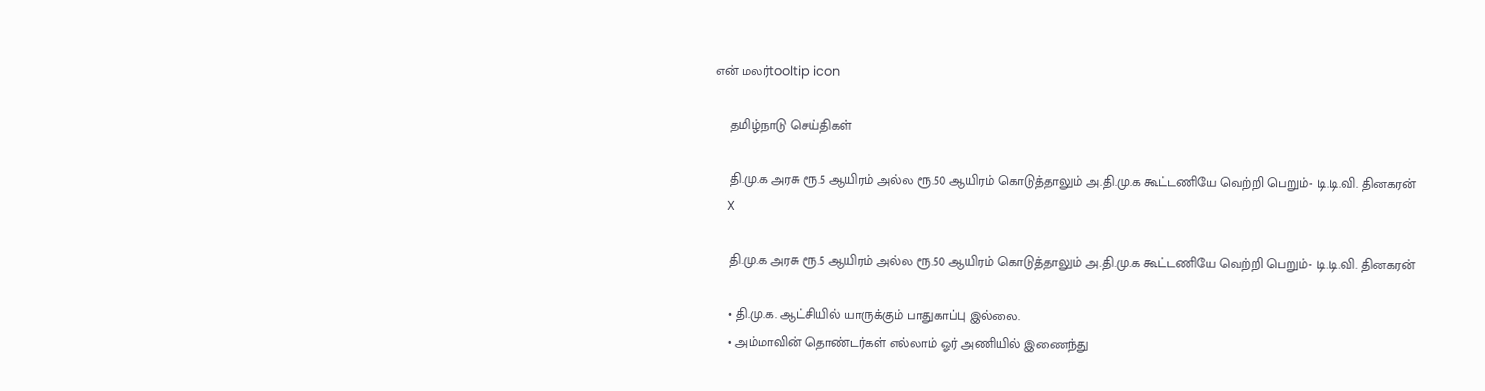என் மலர்tooltip icon

    தமிழ்நாடு செய்திகள்

    தி.மு.க அரசு ரூ.5 ஆயிரம் அல்ல ரூ.50 ஆயிரம் கொடுத்தாலும் அ.தி.மு.க கூட்டணியே வெற்றி பெறும்- டி.டி.வி. தினகரன்
    X

    தி.மு.க அரசு ரூ.5 ஆயிரம் அல்ல ரூ.50 ஆயிரம் கொடுத்தாலும் அ.தி.மு.க கூட்டணியே வெற்றி பெறும்- டி.டி.வி. தினகரன்

    • தி.மு.க. ஆட்சியில் யாருக்கும் பாதுகாப்பு இல்லை.
    • அம்மாவின் தொண்டர்கள் எல்லாம் ஓர் அணியில் இணைந்து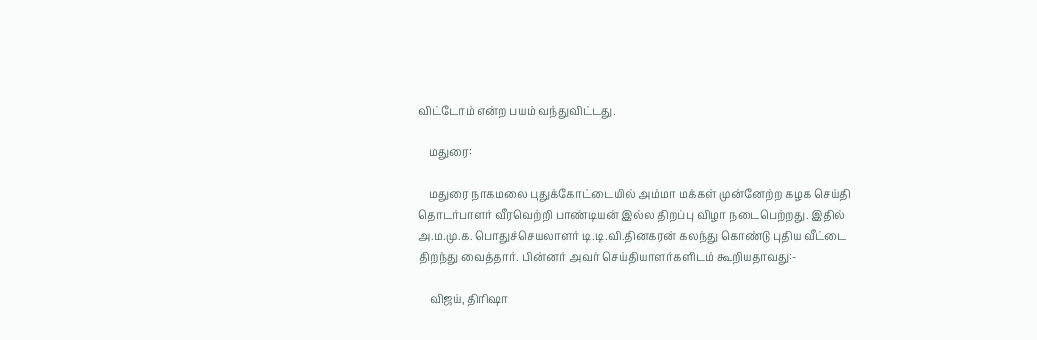விட்டோம் என்ற பயம் வந்துவிட்டது.

    மதுரை:

    மதுரை நாகமலை புதுக்கோட்டையில் அம்மா மக்கள் முன்னேற்ற கழக செய்தி தொடர்பாளர் வீரவெற்றி பாண்டியன் இல்ல திறப்பு விழா நடைபெற்றது. இதில் அ.ம.மு.க. பொதுச்செயலாளர் டி.டி.வி.தினகரன் கலந்து கொண்டு புதிய வீட்டை திறந்து வைத்தார். பின்னர் அவர் செய்தியாளர்களிடம் கூறியதாவது:-

    விஜய், திரிஷா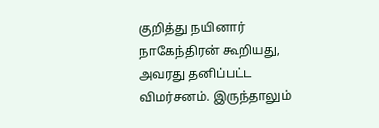குறித்து நயினார் நாகேந்திரன் கூறியது, அவரது தனிப்பட்ட விமர்சனம். இருந்தாலும்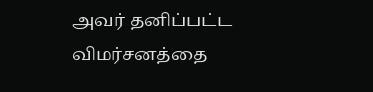அவர் தனிப்பட்ட விமர்சனத்தை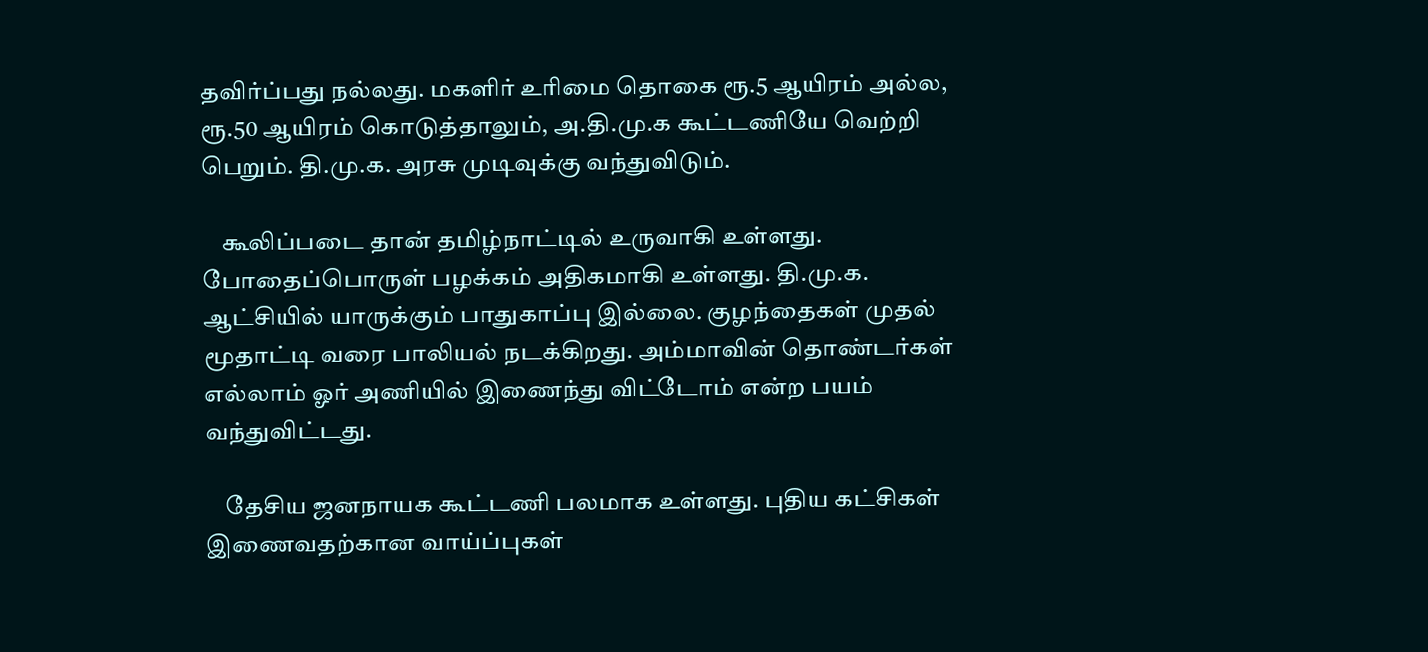தவிர்ப்பது நல்லது. மகளிர் உரிமை தொகை ரூ.5 ஆயிரம் அல்ல, ரூ.50 ஆயிரம் கொடுத்தாலும், அ.தி.மு.க கூட்டணியே வெற்றி பெறும். தி.மு.க. அரசு முடிவுக்கு வந்துவிடும்.

    கூலிப்படை தான் தமிழ்நாட்டில் உருவாகி உள்ளது. போதைப்பொருள் பழக்கம் அதிகமாகி உள்ளது. தி.மு.க. ஆட்சியில் யாருக்கும் பாதுகாப்பு இல்லை. குழந்தைகள் முதல் மூதாட்டி வரை பாலியல் நடக்கிறது. அம்மாவின் தொண்டர்கள் எல்லாம் ஓர் அணியில் இணைந்து விட்டோம் என்ற பயம் வந்துவிட்டது.

    தேசிய ஜனநாயக கூட்டணி பலமாக உள்ளது. புதிய கட்சிகள் இணைவதற்கான வாய்ப்புகள்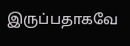இருப்பதாகவே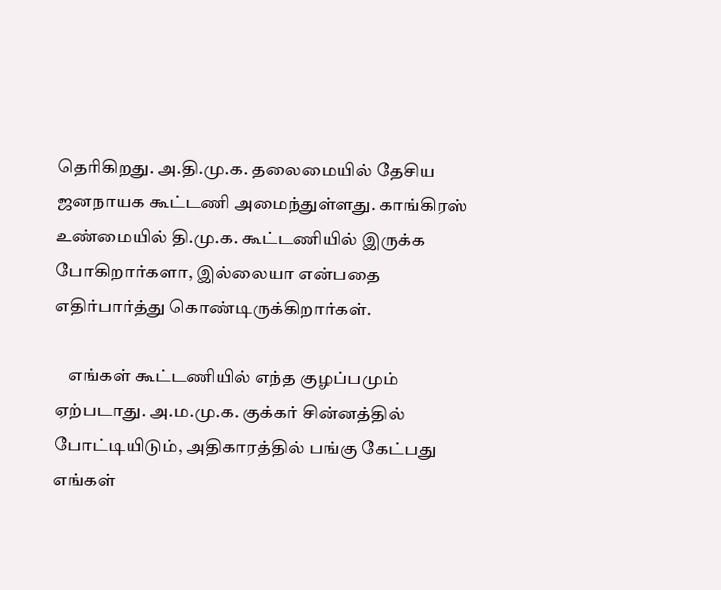தெரிகிறது. அ.தி.மு.க. தலைமையில் தேசிய ஜனநாயக கூட்டணி அமைந்துள்ளது. காங்கிரஸ் உண்மையில் தி.மு.க. கூட்டணியில் இருக்க போகிறார்களா, இல்லையா என்பதை எதிர்பார்த்து கொண்டிருக்கிறார்கள்.

    எங்கள் கூட்டணியில் எந்த குழப்பமும் ஏற்படாது. அ.ம.மு.க. குக்கர் சின்னத்தில் போட்டியிடும், அதிகாரத்தில் பங்கு கேட்பது எங்கள்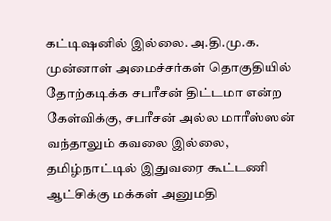கட்டிஷனில் இல்லை. அ.தி.மு.க. முன்னாள் அமைச்சர்கள் தொகுதியில் தோற்கடிக்க சபரீசன் திட்டமா என்ற கேள்விக்கு, சபரீசன் அல்ல மாரீஸ்ஸன் வந்தாலும் கவலை இல்லை, தமிழ்நாட்டில் இதுவரை கூட்டணி ஆட்சிக்கு மக்கள் அனுமதி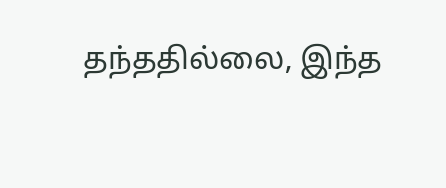தந்ததில்லை, இந்த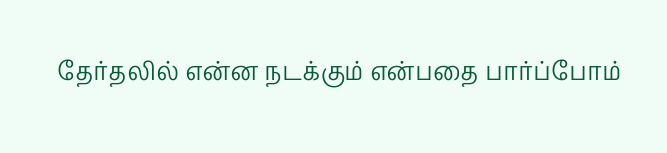தேர்தலில் என்ன நடக்கும் என்பதை பார்ப்போம்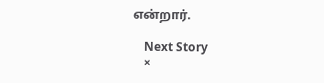என்றார்.

    Next Story
    ×